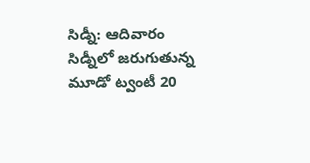సిడ్నీ: ఆదివారం సిడ్నీలో జరుగుతున్న మూడో ట్వంటీ 20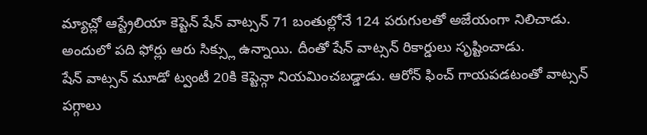మ్యాచ్లో ఆస్ట్రేలియా కెప్టెన్ షేన్ వాట్సన్ 71 బంతుల్లోనే 124 పరుగులతో అజేయంగా నిలిచాడు. అందులో పది ఫోర్లు ఆరు సిక్స్లు ఉన్నాయి. దీంతో షేన్ వాట్సన్ రికార్డులు సృష్టించాడు.
షేన్ వాట్సన్ మూడో ట్వంటీ 20కి కెప్టెన్గా నియమించబడ్డాడు. ఆరోన్ ఫించ్ గాయపడటంతో వాట్సన్ పగ్గాలు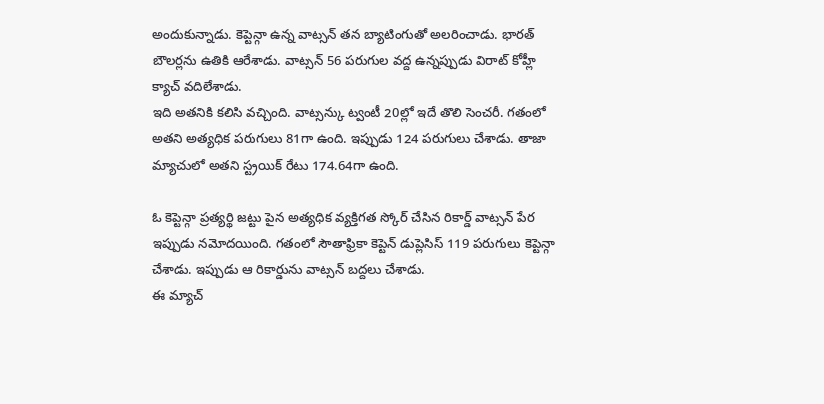అందుకున్నాడు. కెప్టెన్గా ఉన్న వాట్సన్ తన బ్యాటింగుతో అలరించాడు. భారత్ బౌలర్లను ఉతికి ఆరేశాడు. వాట్సన్ 56 పరుగుల వద్ద ఉన్నప్పుడు విరాట్ కోహ్లీ క్యాచ్ వదిలేశాడు.
ఇది అతనికి కలిసి వచ్చింది. వాట్సన్కు ట్వంటీ 20ల్లో ఇదే తొలి సెంచరీ. గతంలో అతని అత్యధిక పరుగులు 81గా ఉంది. ఇప్పుడు 124 పరుగులు చేశాడు. తాజా మ్యాచులో అతని స్ట్రయిక్ రేటు 174.64గా ఉంది.

ఓ కెప్టెన్గా ప్రత్యర్థి జట్టు పైన అత్యధిక వ్యక్తిగత స్కోర్ చేసిన రికార్డ్ వాట్సన్ పేర ఇప్పుడు నమోదయింది. గతంలో సౌతాఫ్రికా కెప్టెన్ డుప్లెసిస్ 119 పరుగులు కెప్టెన్గా చేశాడు. ఇప్పుడు ఆ రికార్డును వాట్సన్ బద్దలు చేశాడు.
ఈ మ్యాచ్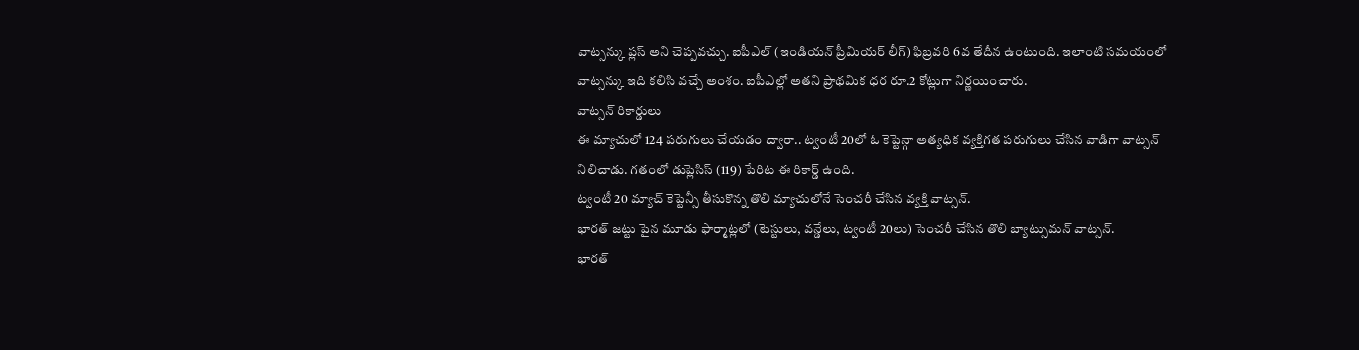వాట్సన్కు ప్లస్ అని చెప్పవచ్చు. ఐపీఎల్ (ఇండియన్ ప్రీమియర్ లీగ్) ఫిబ్రవరి 6వ తేదీన ఉంటుంది. ఇలాంటి సమయంలో వాట్సన్కు ఇది కలిసి వచ్చే అంశం. ఐపీఎల్లో అతని ప్రాథమిక ధర రూ.2 కోట్లుగా నిర్ణయించారు.
వాట్సన్ రికార్డులు
ఈ మ్యాచులో 124 పరుగులు చేయడం ద్వారా.. ట్వంటీ 20లో ఓ కెప్టెన్గా అత్యధిక వ్యక్తిగత పరుగులు చేసిన వాడిగా వాట్సన్ నిలిచాడు. గతంలో డుప్లెసిస్ (119) పేరిట ఈ రికార్డ్ ఉంది.
ట్వంటీ 20 మ్యాచ్ కెప్టెన్సీ తీసుకొన్న తొలి మ్యాచులోనే సెంచరీ చేసిన వ్యక్తి వాట్సన్.
భారత్ జట్టు పైన మూడు ఫార్మాట్లలో (టెస్టులు, వన్డేలు, ట్వంటీ 20లు) సెంచరీ చేసిన తొలి బ్యాట్సుమన్ వాట్సన్.
భారత్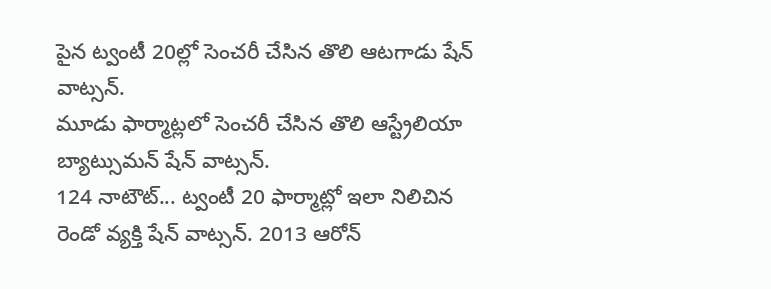పైన ట్వంటీ 20ల్లో సెంచరీ చేసిన తొలి ఆటగాడు షేన్ వాట్సన్.
మూడు ఫార్మాట్లలో సెంచరీ చేసిన తొలి ఆస్ట్రేలియా బ్యాట్సుమన్ షేన్ వాట్సన్.
124 నాటౌట్... ట్వంటీ 20 ఫార్మాట్లో ఇలా నిలిచిన రెండో వ్యక్తి షేన్ వాట్సన్. 2013 ఆరోన్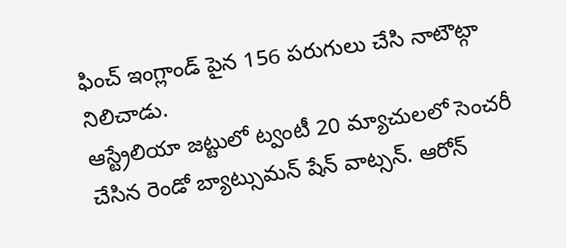ఫించ్ ఇంగ్లాండ్ పైన 156 పరుగులు చేసి నాటౌట్గా నిలిచాడు.
ఆస్ట్రేలియా జట్టులో ట్వంటీ 20 మ్యాచులలో సెంచరీ చేసిన రెండో బ్యాట్సుమన్ షేన్ వాట్సన్. ఆరోన్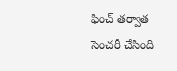ఫించ్ తర్వాత సెంచరీ చేసింది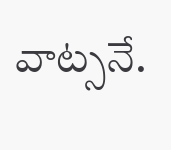వాట్సనే.